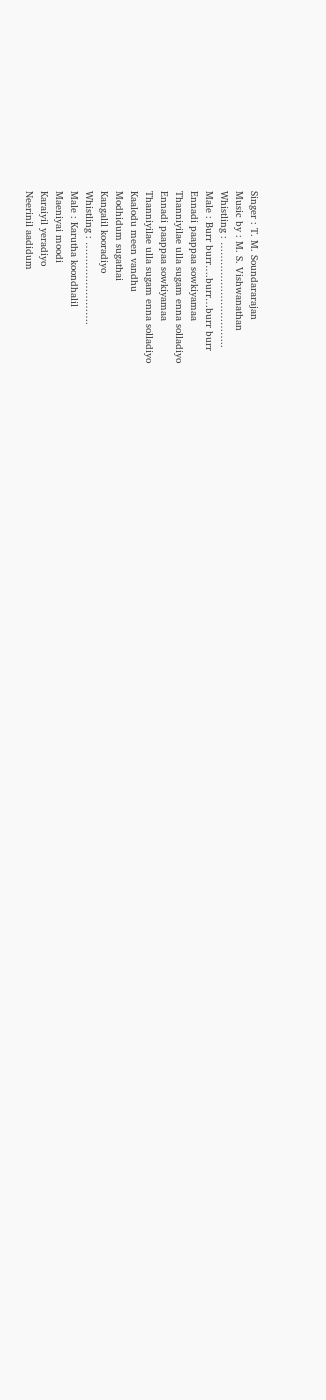Singer : T. M. Soundararajan
Music by : M. S. Vishwanathan
Whistling : …………………………..
Male : Burr burr….burr…burr burr
Ennadi paappaa sowkiyamaa
Thanniyilae ulla sugam enna solladiyo
Ennadi paappaa sowkiyamaa
Thanniyilae ulla sugam enna solladiyo
Kaalodu meen vandhu
Modhidum sugathai
Kangalil kooradiyo
Whistling : …………………….
Male : Karutha koondhalil
Maeniyai moodi
Karaiyil yeradiyo
Neerinil aadidum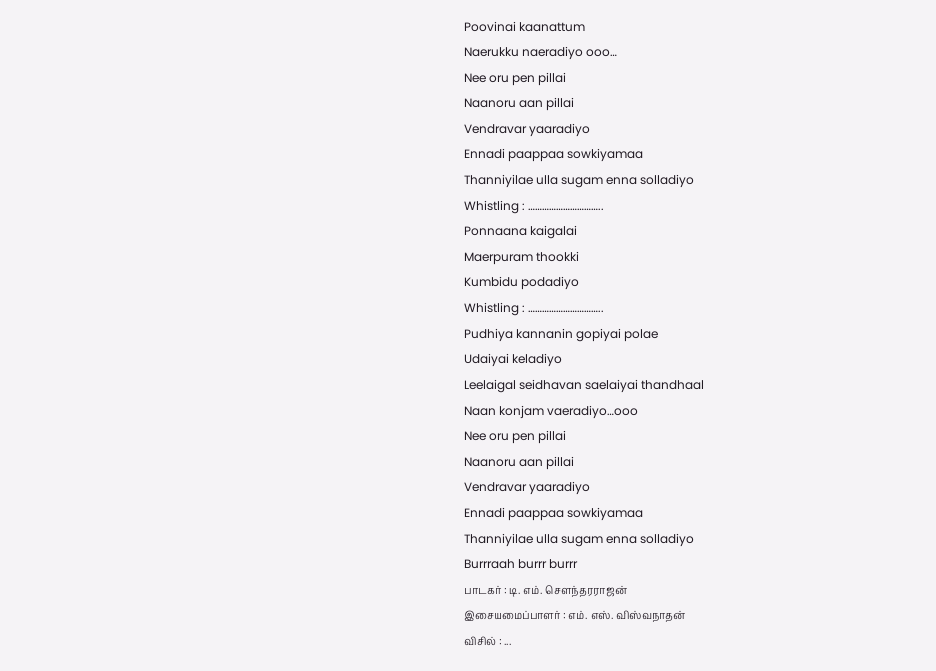Poovinai kaanattum
Naerukku naeradiyo ooo…
Nee oru pen pillai
Naanoru aan pillai
Vendravar yaaradiyo
Ennadi paappaa sowkiyamaa
Thanniyilae ulla sugam enna solladiyo
Whistling : …………………………..
Ponnaana kaigalai
Maerpuram thookki
Kumbidu podadiyo
Whistling : …………………………..
Pudhiya kannanin gopiyai polae
Udaiyai keladiyo
Leelaigal seidhavan saelaiyai thandhaal
Naan konjam vaeradiyo…ooo
Nee oru pen pillai
Naanoru aan pillai
Vendravar yaaradiyo
Ennadi paappaa sowkiyamaa
Thanniyilae ulla sugam enna solladiyo
Burrraah burrr burrr
பாடகர் : டி. எம். சௌந்தரராஜன்
இசையமைப்பாளர் : எம். எஸ். விஸ்வநாதன்
விசில் : ...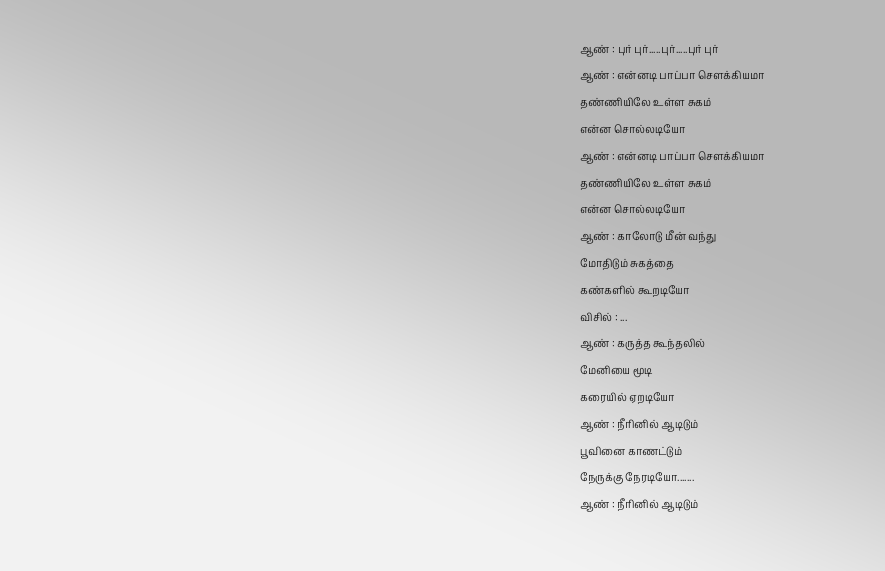ஆண் : புர் புர்.....புர்.....புர் புர்
ஆண் : என்னடி பாப்பா சௌக்கியமா
தண்ணியிலே உள்ள சுகம்
என்ன சொல்லடியோ
ஆண் : என்னடி பாப்பா சௌக்கியமா
தண்ணியிலே உள்ள சுகம்
என்ன சொல்லடியோ
ஆண் : காலோடு மீன் வந்து
மோதிடும் சுகத்தை
கண்களில் கூறடியோ
விசில் : ...
ஆண் : கருத்த கூந்தலில்
மேனியை மூடி
கரையில் ஏறடியோ
ஆண் : நீரினில் ஆடிடும்
பூவினை காணட்டும்
நேருக்கு நேரடியோ.......
ஆண் : நீரினில் ஆடிடும்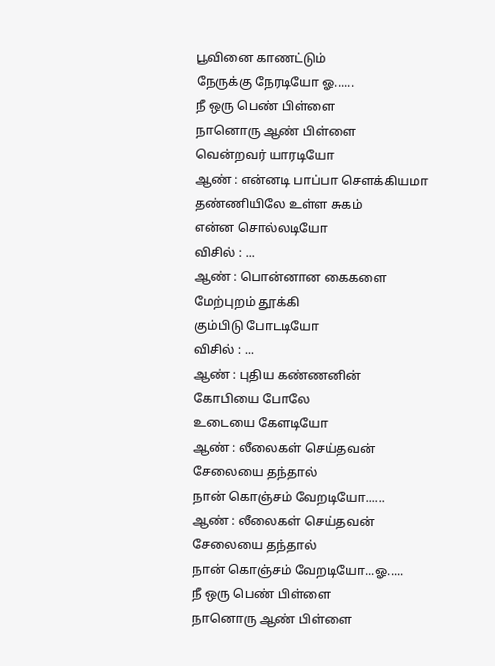பூவினை காணட்டும்
நேருக்கு நேரடியோ ஓ......
நீ ஒரு பெண் பிள்ளை
நானொரு ஆண் பிள்ளை
வென்றவர் யாரடியோ
ஆண் : என்னடி பாப்பா சௌக்கியமா
தண்ணியிலே உள்ள சுகம்
என்ன சொல்லடியோ
விசில் : ...
ஆண் : பொன்னான கைகளை
மேற்புறம் தூக்கி
கும்பிடு போடடியோ
விசில் : ...
ஆண் : புதிய கண்ணனின்
கோபியை போலே
உடையை கேளடியோ
ஆண் : லீலைகள் செய்தவன்
சேலையை தந்தால்
நான் கொஞ்சம் வேறடியோ......
ஆண் : லீலைகள் செய்தவன்
சேலையை தந்தால்
நான் கொஞ்சம் வேறடியோ...ஓ.....
நீ ஒரு பெண் பிள்ளை
நானொரு ஆண் பிள்ளை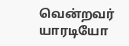வென்றவர் யாரடியோ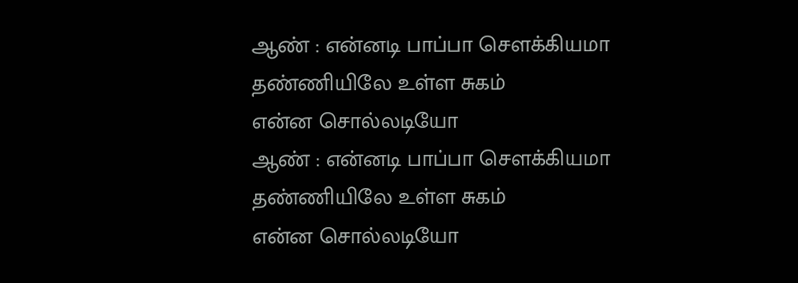ஆண் : என்னடி பாப்பா சௌக்கியமா
தண்ணியிலே உள்ள சுகம்
என்ன சொல்லடியோ
ஆண் : என்னடி பாப்பா சௌக்கியமா
தண்ணியிலே உள்ள சுகம்
என்ன சொல்லடியோ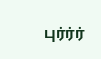புர்ர்ர்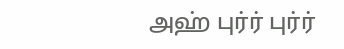அஹ் புர்ர் புர்ர்